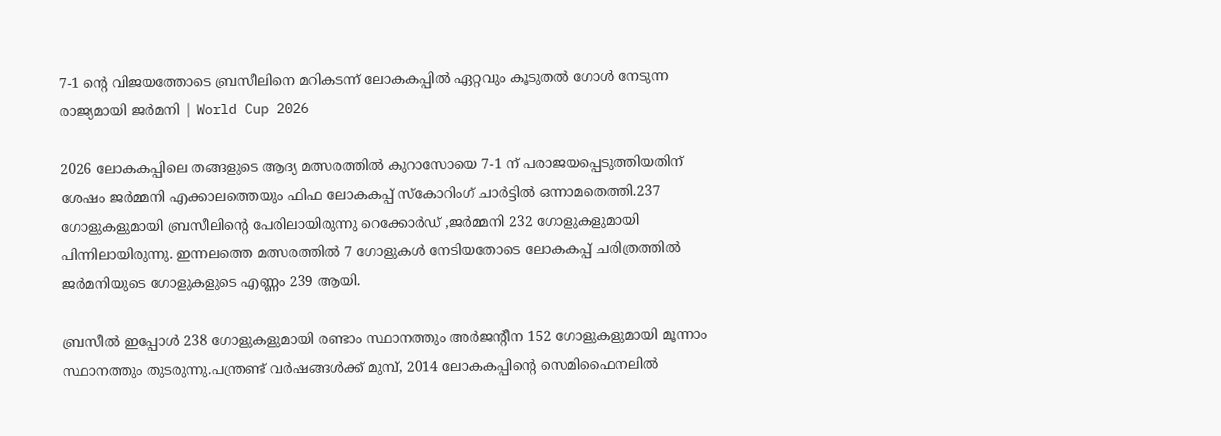7-1 ന്റെ വിജയത്തോടെ ബ്രസീലിനെ മറികടന്ന് ലോകകപ്പിൽ ഏറ്റവും കൂടുതൽ ഗോൾ നേടുന്ന രാജ്യമായി ജർമനി | World Cup 2026

2026 ലോകകപ്പിലെ തങ്ങളുടെ ആദ്യ മത്സരത്തിൽ കുറാസോയെ 7-1 ന് പരാജയപ്പെടുത്തിയതിന് ശേഷം ജർമ്മനി എക്കാലത്തെയും ഫിഫ ലോകകപ്പ് സ്‌കോറിംഗ് ചാർട്ടിൽ ഒന്നാമതെത്തി.237 ഗോളുകളുമായി ബ്രസീലിന്റെ പേരിലായിരുന്നു റെക്കോർഡ് ,ജർമ്മനി 232 ഗോളുകളുമായി പിന്നിലായിരുന്നു. ഇന്നലത്തെ മത്സരത്തിൽ 7 ഗോളുകൾ നേടിയതോടെ ലോകകപ്പ് ചരിത്രത്തിൽ ജർമനിയുടെ ഗോളുകളുടെ എണ്ണം 239 ആയി.

ബ്രസീൽ ഇപ്പോൾ 238 ഗോളുകളുമായി രണ്ടാം സ്ഥാനത്തും അർജന്റീന 152 ഗോളുകളുമായി മൂന്നാം സ്ഥാനത്തും തുടരുന്നു.പന്ത്രണ്ട് വർഷങ്ങൾക്ക് മുമ്പ്, 2014 ലോകകപ്പിന്റെ സെമിഫൈനലിൽ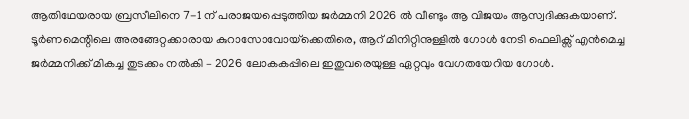ആതിഥേയരായ ബ്രസീലിനെ 7-1 ന് പരാജയപ്പെടുത്തിയ ജർമ്മനി 2026 ൽ വീണ്ടും ആ വിജയം ആസ്വദിക്കുകയാണ്. ടൂർണമെന്റിലെ അരങ്ങേറ്റക്കാരായ കുറാസോവോയ്‌ക്കെതിരെ, ആറ് മിനിറ്റിനുള്ളിൽ ഗോൾ നേടി ഫെലിക്സ് എൻമെച്ച ജർമ്മനിക്ക് മികച്ച തുടക്കം നൽകി – 2026 ലോകകപ്പിലെ ഇതുവരെയുള്ള ഏറ്റവും വേഗതയേറിയ ഗോൾ.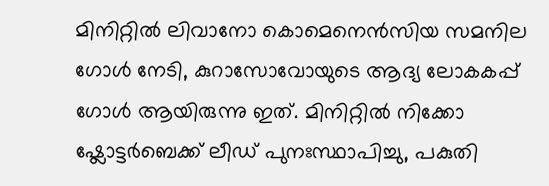മിനിറ്റിൽ ലിവാനോ കൊമെനെൻസിയ സമനില ഗോൾ നേടി, കുറാസോവോയുടെ ആദ്യ ലോകകപ്പ് ഗോൾ ആയിരുന്നു ഇത്. മിനിറ്റിൽ നിക്കോ ഷ്ലോട്ടർബെക്ക് ലീഡ് പുനഃസ്ഥാപിച്ചു, പകുതി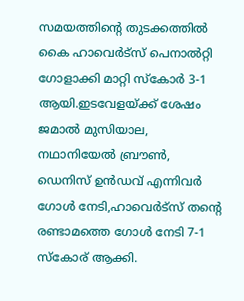സമയത്തിന്റെ തുടക്കത്തിൽ കൈ ഹാവെർട്സ് പെനാൽറ്റി ഗോളാക്കി മാറ്റി സ്കോർ 3-1 ആയി.ഇടവേളയ്ക്ക് ശേഷം ജമാൽ മുസിയാല, നഥാനിയേൽ ബ്രൗൺ, ഡെനിസ് ഉൻഡവ് എന്നിവർ ഗോൾ നേടി,ഹാവെർട്സ് തന്റെ രണ്ടാമത്തെ ഗോൾ നേടി 7-1 സ്കോര് ആക്കി.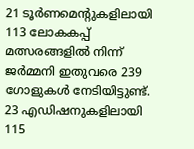21 ടൂർണമെന്റുകളിലായി 113 ലോകകപ്പ് മത്സരങ്ങളിൽ നിന്ന് ജർമ്മനി ഇതുവരെ 239 ഗോളുകൾ നേടിയിട്ടുണ്ട്. 23 എഡിഷനുകളിലായി 115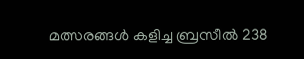മത്സരങ്ങൾ കളിച്ച ബ്രസീൽ 238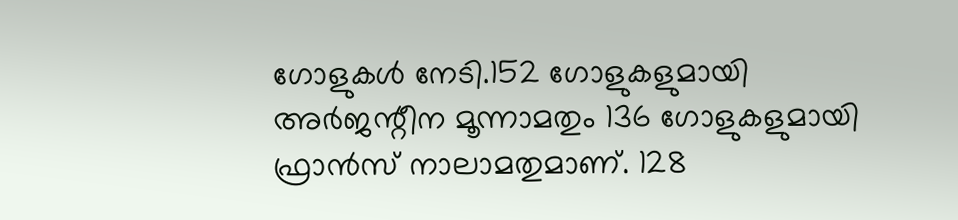ഗോളുകൾ നേടി.152 ഗോളുകളുമായി അർജന്റീന മൂന്നാമതും 136 ഗോളുകളുമായി ഫ്രാൻസ് നാലാമതുമാണ്. 128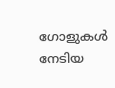ഗോളുകൾ നേടിയ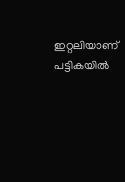ഇറ്റലിയാണ് പട്ടികയിൽ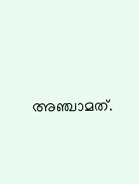അഞ്ചാമത്.